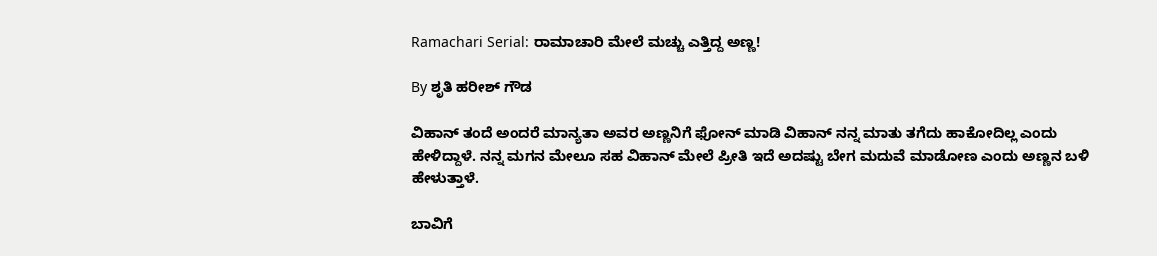Ramachari Serial: ರಾಮಾಚಾರಿ ಮೇಲೆ ಮಚ್ಚು ಎತ್ತಿದ್ದ ಅಣ್ಣ!

By ಶೃತಿ ಹರೀಶ್ ಗೌಡ

ವಿಹಾನ್ ತಂದೆ ಅಂದರೆ ಮಾನ್ಯತಾ ಅವರ ಅಣ್ಣನಿಗೆ ಫೋನ್ ಮಾಡಿ ವಿಹಾನ್ ನನ್ನ ಮಾತು ತಗೆದು ಹಾಕೋದಿಲ್ಲ ಎಂದು ಹೇಳಿದ್ದಾಳೆ. ನನ್ನ ಮಗನ ಮೇಲೂ ಸಹ ವಿಹಾನ್ ಮೇಲೆ ಪ್ರೀತಿ ಇದೆ ಅದಷ್ಟು ಬೇಗ ಮದುವೆ ಮಾಡೋಣ ಎಂದು ಅಣ್ಣನ ಬಳಿ‌ ಹೇಳುತ್ತಾಳೆ.

ಬಾವಿಗೆ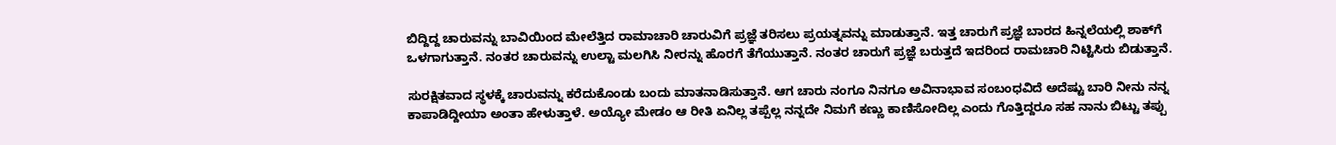ಬಿದ್ದಿದ್ದ ಚಾರುವನ್ನು ಬಾವಿಯಿಂದ ಮೇಲೆತ್ತಿದ ರಾಮಾಚಾರಿ ಚಾರುವಿಗೆ ಪ್ರಜ್ಞೆ ತರಿಸಲು ಪ್ರಯತ್ನವನ್ನು ಮಾಡುತ್ತಾನೆ. ಇತ್ತ ಚಾರುಗೆ ಪ್ರಜ್ಞೆ ಬಾರದ ಹಿನ್ನಲೆಯಲ್ಲಿ ಶಾಕ್‌ಗೆ ಒಳಗಾಗುತ್ತಾನೆ. ನಂತರ ಚಾರುವನ್ನು ಉಲ್ಟಾ ಮಲಗಿಸಿ ನೀರನ್ನು ಹೊರಗೆ ತೆಗೆಯುತ್ತಾನೆ. ನಂತರ ಚಾರುಗೆ ಪ್ರಜ್ಞೆ ಬರುತ್ತದೆ ಇದರಿಂದ ರಾಮಚಾರಿ ನಿಟ್ಟಿಸಿರು ಬಿಡುತ್ತಾನೆ.

ಸುರಕ್ಷಿತವಾದ ಸ್ಥಳಕ್ಕೆ ಚಾರುವನ್ನು ಕರೆದುಕೊಂಡು ಬಂದು ಮಾತನಾಡಿಸುತ್ತಾನೆ. ಆಗ ಚಾರು ನಂಗೂ ನಿನಗೂ ಅವಿನಾಭಾವ ಸಂಬಂಧವಿದೆ ಅದೆಷ್ಟು ಬಾರಿ ನೀನು ನನ್ನ ಕಾಪಾಡಿದ್ದೀಯಾ ಅಂತಾ ಹೇಳುತ್ತಾಳೆ. ಅಯ್ಯೋ ಮೇಡಂ ಆ ರೀತಿ ಏನಿಲ್ಲ ತಪ್ಪೆಲ್ಲ‌ ನನ್ನದೇ ನಿಮಗೆ ಕಣ್ಣು ಕಾಣಿಸೋದಿಲ್ಲ ಎಂದು ಗೊತ್ತಿದ್ದರೂ ಸಹ ನಾನು ಬಿಟ್ಟು ತಪ್ಪು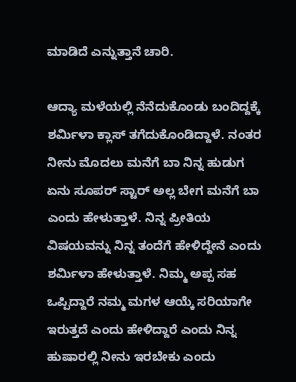ಮಾಡಿದೆ ಎನ್ನುತ್ತಾನೆ ಚಾರಿ.

ಆದ್ಯಾ ಮಳೆಯಲ್ಲಿ ನೆನೆದುಕೊಂಡು ಬಂದಿದ್ದಕ್ಕೆ ಶರ್ಮಿಳಾ ಕ್ಲಾಸ್ ತಗೆದುಕೊಂಡಿದ್ದಾಳೆ. ನಂತರ ನೀನು ಮೊದಲು ಮನೆಗೆ ಬಾ ನಿನ್ನ ಹುಡುಗ ಏನು ಸೂಪರ್ ಸ್ಟಾರ್ ಅಲ್ಲ ಬೇಗ ಮನೆಗೆ ಬಾ ಎಂದು ಹೇಳುತ್ತಾಳೆ. ನಿನ್ನ ಪ್ರೀತಿಯ ವಿಷಯವನ್ನು ನಿನ್ನ ತಂದೆಗೆ ಹೇಳಿದ್ದೇನೆ ಎಂದು ಶರ್ಮಿಳಾ ಹೇಳುತ್ತಾಳೆ. ನಿಮ್ಮ ಅಪ್ಪ ಸಹ ಒಪ್ಪಿದ್ದಾರೆ ನಮ್ಮ ಮಗಳ ಆಯ್ಕೆ ಸರಿಯಾಗೇ ಇರುತ್ತದೆ ಎಂದು ಹೇಳಿದ್ದಾರೆ ಎಂದು ನಿನ್ನ ಹುಷಾರಲ್ಲಿ ನೀನು ಇರಬೇಕು ಎಂದು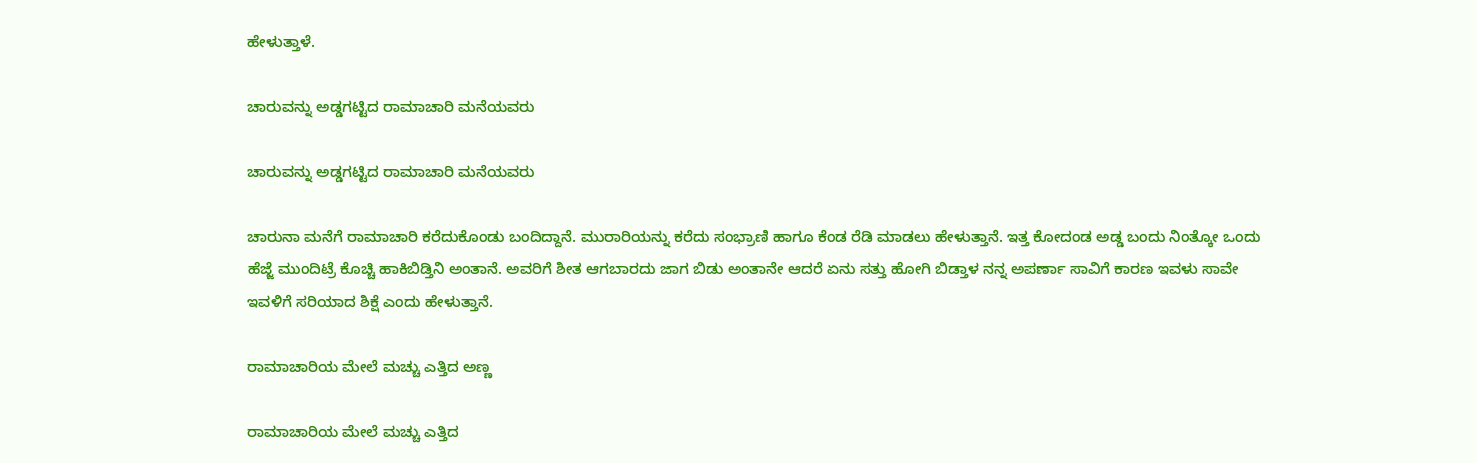ಹೇಳುತ್ತಾಳೆ.

ಚಾರುವನ್ನು ಅಡ್ಡಗಟ್ಟಿದ ರಾಮಾಚಾರಿ ಮನೆಯವರು

ಚಾರುವನ್ನು ಅಡ್ಡಗಟ್ಟಿದ ರಾಮಾಚಾರಿ ಮನೆಯವರು

ಚಾರುನಾ ಮನೆಗೆ ರಾಮಾಚಾರಿ ಕರೆದುಕೊಂಡು ಬಂದಿದ್ದಾನೆ. ಮುರಾರಿಯನ್ನು ಕರೆದು ಸಂಭ್ರಾಣಿ‌ ಹಾಗೂ ಕೆಂಡ ರೆಡಿ ಮಾಡಲು ಹೇಳುತ್ತಾನೆ. ಇತ್ತ ಕೋದಂಡ ಅಡ್ಡ ಬಂದು ನಿಂತ್ಕೋ ಒಂದು ಹೆಜ್ಜೆ ಮುಂದಿಟ್ರೆ ಕೊಚ್ಚಿ ಹಾಕಿಬಿಡ್ತಿನಿ ಅಂತಾನೆ. ಅವರಿಗೆ ಶೀತ ಆಗಬಾರದು ಜಾಗ ಬಿಡು ಅಂತಾನೇ ಆದರೆ ಏನು ಸತ್ತು ಹೋಗಿ ಬಿಡ್ತಾಳ ನನ್ನ ಅಪರ್ಣಾ ಸಾವಿಗೆ ಕಾರಣ ಇವಳು ಸಾವೇ ಇವಳಿಗೆ ಸರಿಯಾದ ಶಿಕ್ಷೆ ಎಂದು ಹೇಳುತ್ತಾನೆ.

ರಾಮಾಚಾರಿಯ ಮೇಲೆ ಮಚ್ಚು ಎತ್ತಿದ ಅಣ್ಣ

ರಾಮಾಚಾರಿಯ ಮೇಲೆ ಮಚ್ಚು ಎತ್ತಿದ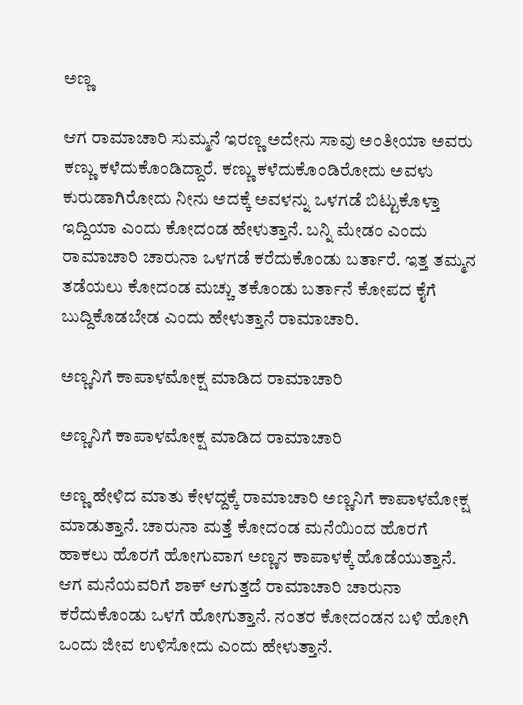ಅಣ್ಣ

ಆಗ ರಾಮಾಚಾರಿ ಸುಮ್ಮನೆ ಇರಣ್ಣ ಅದೇನು ಸಾವು ಅಂತೀಯಾ ಅವರು ಕಣ್ಣು ಕಳೆದುಕೊಂಡಿದ್ದಾರೆ. ಕಣ್ಣು ಕಳೆದುಕೊಂಡಿರೋದು ಅವಳು ಕುರುಡಾಗಿರೋದು ನೀನು ಅದಕ್ಕೆ ಅವಳನ್ನು ಒಳಗಡೆ ಬಿಟ್ಟುಕೊಳ್ತಾ ಇದ್ದಿಯಾ ಎಂದು ಕೋದಂಡ ಹೇಳುತ್ತಾನೆ. ಬನ್ನಿ ಮೇಡಂ ಎಂದು ರಾಮಾಚಾರಿ ಚಾರುನಾ ಒಳಗಡೆ ಕರೆದುಕೊಂಡು ಬರ್ತಾರೆ. ಇತ್ತ ತಮ್ಮನ ತಡೆಯಲು ಕೋದಂಡ ಮಚ್ಚು ತಕೊಂಡು ಬರ್ತಾನೆ ಕೋಪದ ಕೈಗೆ ಬುದ್ದಿಕೊಡಬೇಡ ಎಂದು ಹೇಳುತ್ತಾನೆ ರಾಮಾಚಾರಿ.

ಅಣ್ಣನಿಗೆ ಕಾಪಾಳಮೋಕ್ಷ ಮಾಡಿದ ರಾಮಾಚಾರಿ

ಅಣ್ಣನಿಗೆ ಕಾಪಾಳಮೋಕ್ಷ ಮಾಡಿದ ರಾಮಾಚಾರಿ

ಅಣ್ಣ ಹೇಳಿದ ಮಾತು ಕೇಳದ್ದಕ್ಕೆ ರಾಮಾಚಾರಿ ಅಣ್ಣನಿಗೆ ಕಾಪಾಳಮೋಕ್ಷ ಮಾಡುತ್ತಾನೆ. ಚಾರುನಾ ಮತ್ತೆ ಕೋದಂಡ ಮನೆಯಿಂದ ಹೊರಗೆ ಹಾಕಲು ಹೊರಗೆ ಹೋಗುವಾಗ ಅಣ್ಣನ ಕಾಪಾಳಕ್ಕೆ ಹೊಡೆಯುತ್ತಾನೆ. ಆಗ ಮನೆಯವರಿಗೆ ಶಾಕ್ ಆಗುತ್ತದೆ ರಾಮಾಚಾರಿ ಚಾರುನಾ ಕರೆದುಕೊಂಡು ಒಳಗೆ ಹೋಗುತ್ತಾನೆ. ನಂತರ ಕೋದಂಡನ ಬಳಿ ಹೋಗಿ ಒಂದು ಜೀವ ಉಳಿಸೋದು ಎಂದು ಹೇಳುತ್ತಾನೆ.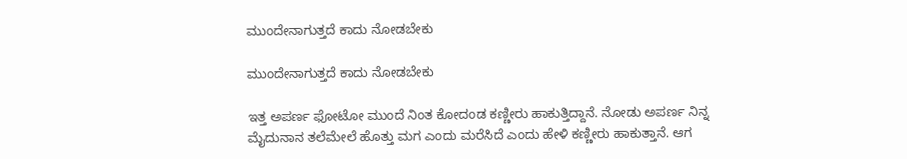ಮುಂದೇನಾಗುತ್ತದೆ ಕಾದು ನೋಡಬೇಕು

ಮುಂದೇನಾಗುತ್ತದೆ ಕಾದು ನೋಡಬೇಕು

ಇತ್ತ ಅಪರ್ಣ ಫೋಟೋ ಮುಂದೆ ನಿಂತ ಕೋದಂಡ ಕಣ್ಣೀರು ಹಾಕುತ್ತಿದ್ದಾನೆ. ನೋಡು ಅಪರ್ಣ ನಿನ್ನ ಮೈದುನಾನ ತಲೆಮೇಲೆ ಹೊತ್ತು ಮಗ ಎಂದು ಮರೆಸಿದೆ ಎಂದು ಹೇಳಿ ಕಣ್ಣೀರು ಹಾಕುತ್ತಾನೆ. ಆಗ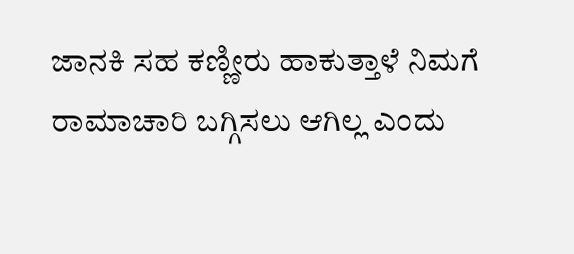ಜಾನಕಿ ಸಹ ಕಣ್ಣೀರು ಹಾಕುತ್ತಾಳೆ ನಿಮಗೆ ರಾಮಾಚಾರಿ ಬಗ್ಗಿಸಲು ಆಗಿಲ್ಲ ಎಂದು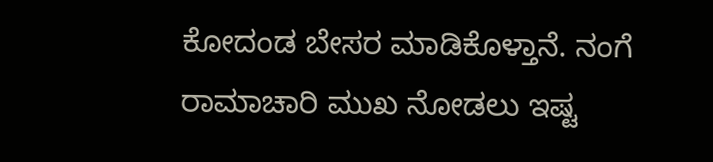ಕೋದಂಡ ಬೇಸರ ಮಾಡಿಕೊಳ್ತಾನೆ. ನಂಗೆ ರಾಮಾಚಾರಿ ಮುಖ ನೋಡಲು ಇಷ್ಟ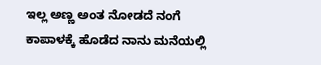ಇಲ್ಲ ಅಣ್ಣ ಅಂತ ನೋಡದೆ ನಂಗೆ ಕಾಪಾಳಕ್ಕೆ ಹೊಡೆದ ನಾನು ಮನೆಯಲ್ಲಿ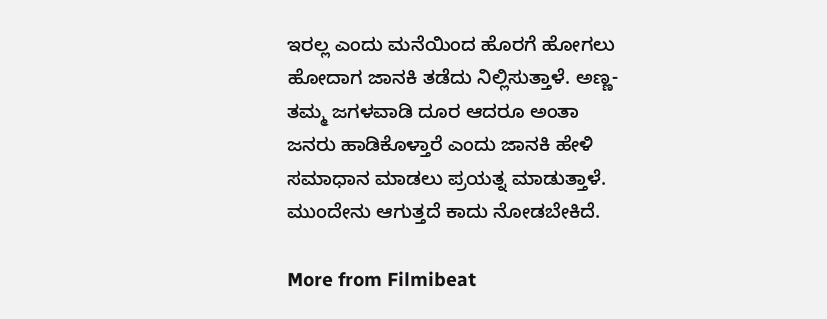ಇರಲ್ಲ ಎಂದು ಮನೆಯಿಂದ ಹೊರಗೆ ಹೋಗಲು ಹೋದಾಗ ಜಾನಕಿ ತಡೆದು ನಿಲ್ಲಿಸುತ್ತಾಳೆ. ಅಣ್ಣ- ತಮ್ಮ ಜಗಳವಾಡಿ ದೂರ ಆದರೂ ಅಂತಾ ಜನರು ಹಾಡಿಕೊಳ್ತಾರೆ ಎಂದು ಜಾನಕಿ ಹೇಳಿ ಸಮಾಧಾನ ಮಾಡಲು ಪ್ರಯತ್ನ ಮಾಡುತ್ತಾಳೆ. ಮುಂದೇನು ಆಗುತ್ತದೆ ಕಾದು ನೋಡಬೇಕಿದೆ.

More from Filmibeat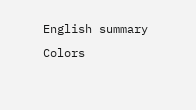English summary
Colors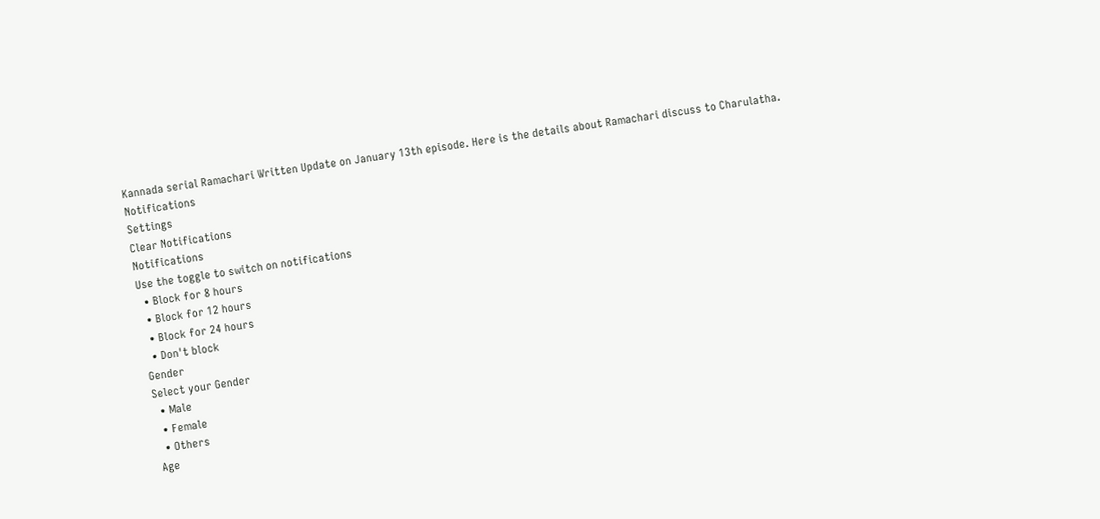Kannada serial Ramachari Written Update on January 13th episode. Here is the details about Ramachari discuss to Charulatha.
Notifications
Settings
Clear Notifications
Notifications
Use the toggle to switch on notifications
  • Block for 8 hours
  • Block for 12 hours
  • Block for 24 hours
  • Don't block
Gender
Select your Gender
  • Male
  • Female
  • Others
Age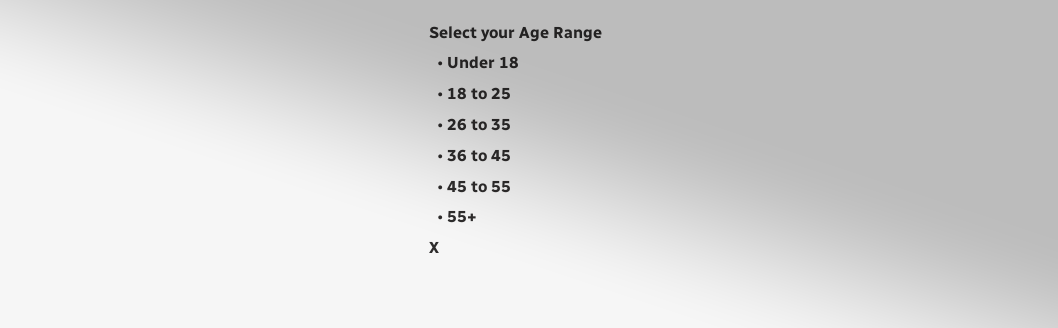Select your Age Range
  • Under 18
  • 18 to 25
  • 26 to 35
  • 36 to 45
  • 45 to 55
  • 55+
X